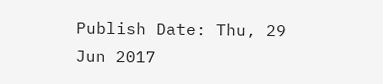Publish Date: Thu, 29 Jun 2017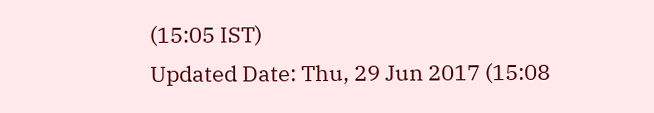(15:05 IST)
Updated Date: Thu, 29 Jun 2017 (15:08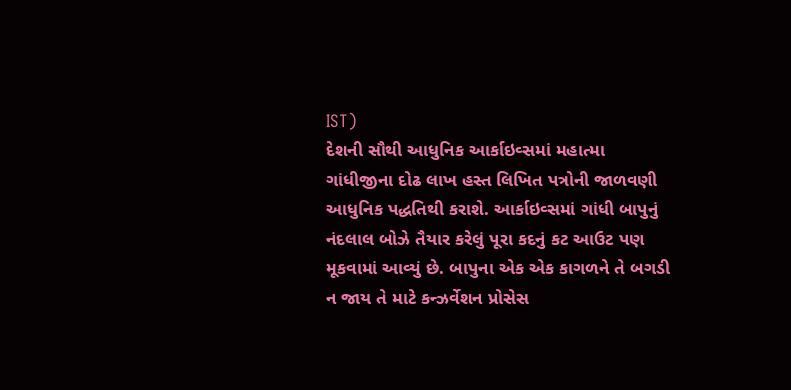IST)
દેશની સૌથી આધુનિક આર્કાઇવ્સમાં મહાત્મા ગાંધીજીના દોઢ લાખ હસ્ત લિખિત પત્રોની જાળવણી આધુનિક પદ્ધતિથી કરાશે. આર્કાઇવ્સમાં ગાંધી બાપુનું નંદલાલ બોઝે તૈયાર કરેલું પૂરા કદનું કટ આઉટ પણ મૂકવામાં આવ્યું છે. બાપુના એક એક કાગળને તે બગડી ન જાય તે માટે કન્ઝર્વેશન પ્રોસેસ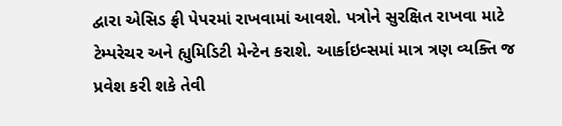દ્વારા એસિડ ફ્રી પેપરમાં રાખવામાં આવશે. પત્રોને સુરક્ષિત રાખવા માટે ટેમ્પરેચર અને હ્યુમિડિટી મેન્ટેન કરાશે. આર્કાઇવ્સમાં માત્ર ત્રણ વ્યક્તિ જ પ્રવેશ કરી શકે તેવી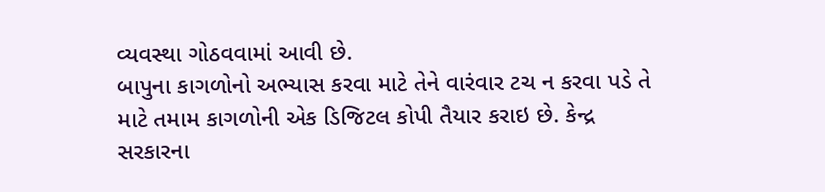વ્યવસ્થા ગોઠવવામાં આવી છે.
બાપુના કાગળોનો અભ્યાસ કરવા માટે તેને વારંવાર ટચ ન કરવા પડે તે માટે તમામ કાગળોની એક ડિજિટલ કોપી તૈયાર કરાઇ છે. કેન્દ્ર સરકારના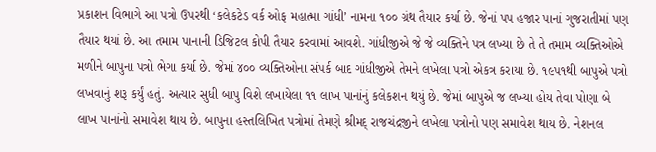પ્રકાશન વિભાગે આ પત્રો ઉપરથી ‘કલેકટેડ વર્ક ઓફ મહાત્મા ગાંધી’ નામના ૧૦૦ ગ્રંથ તૈયાર કર્યા છે. જેનાં પપ હજાર પાનાં ગુજરાતીમાં પણ તૈયાર થયાં છે. આ તમામ પાનાની ડિજિટલ કોપી તૈયાર કરવામાં આવશે. ગાંધીજીએ જે જે વ્યક્તિને પત્ર લખ્યા છે તે તે તમામ વ્યક્તિઓએ મળીને બાપુના પત્રો ભેગા કર્યા છે. જેમાં ૪૦૦ વ્યક્તિઓના સંપર્ક બાદ ગાંધીજીએ તેમને લખેલા પત્રો એકત્ર કરાયા છે. ૧૯પ૧થી બાપુએ પત્રો લખવાનું શરૂ કર્યું હતું. અત્યાર સુધી બાપુ વિશે લખાયેલા ૧૧ લાખ પાનાંનું કલેકશન થયું છે. જેમાં બાપુએ જ લખ્યા હોય તેવા પોણા બે લાખ પાનાંનો સમાવેશ થાય છે. બાપુના હસ્તલિખિત પત્રોમાં તેમણે શ્રીમદ્ રાજચંદ્રજીને લખેલા પત્રોનો પણ સમાવેશ થાય છે. નેશનલ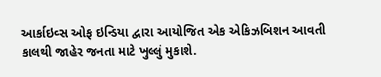આર્કાઇવ્સ ઓફ ઇન્ડિયા દ્વારા આયોજિત એક એકિઝબિશન આવતી કાલથી જાહેર જનતા માટે ખુલ્લું મુકાશે.